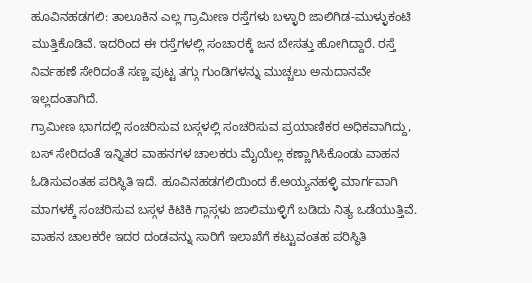ಹೂವಿನಹಡಗಲಿ: ತಾಲೂಕಿನ ಎಲ್ಲ ಗ್ರಾಮೀಣ ರಸ್ತೆಗಳು ಬಳ್ಳಾರಿ ಜಾಲಿಗಿಡ-ಮುಳ್ಳುಕಂಟಿ ಮುತ್ತಿಕೊಡಿವೆ. ಇದರಿಂದ ಈ ರಸ್ತೆಗಳಲ್ಲಿ ಸಂಚಾರಕ್ಕೆ ಜನ ಬೇಸತ್ತು ಹೋಗಿದ್ದಾರೆ. ರಸ್ತೆ ನಿರ್ವಹಣೆ ಸೇರಿದಂತೆ ಸಣ್ಣ ಪುಟ್ಟ ತಗ್ಗು ಗುಂಡಿಗಳನ್ನು ಮುಚ್ಚಲು ಅನುದಾನವೇ ಇಲ್ಲದಂತಾಗಿದೆ.
ಗ್ರಾಮೀಣ ಭಾಗದಲ್ಲಿ ಸಂಚರಿಸುವ ಬಸ್ಗಳಲ್ಲಿ ಸಂಚರಿಸುವ ಪ್ರಯಾಣಿಕರ ಅಧಿಕವಾಗಿದ್ದು, ಬಸ್ ಸೇರಿದಂತೆ ಇನ್ನಿತರ ವಾಹನಗಳ ಚಾಲಕರು ಮೈಯೆಲ್ಲ ಕಣ್ಣಾಗಿಸಿಕೊಂಡು ವಾಹನ ಓಡಿಸುವಂತಹ ಪರಿಸ್ಥಿತಿ ಇದೆ. ಹೂವಿನಹಡಗಲಿಯಿಂದ ಕೆ.ಅಯ್ಯನಹಳ್ಳಿ ಮಾರ್ಗವಾಗಿ ಮಾಗಳಕ್ಕೆ ಸಂಚರಿಸುವ ಬಸ್ಗಳ ಕಿಟಿಕಿ ಗ್ಲಾಸ್ಗಳು ಜಾಲಿಮುಳ್ಳಿಗೆ ಬಡಿದು ನಿತ್ಯ ಒಡೆಯುತ್ತಿವೆ. ವಾಹನ ಚಾಲಕರೇ ಇದರ ದಂಡವನ್ನು ಸಾರಿಗೆ ಇಲಾಖೆಗೆ ಕಟ್ಟುವಂತಹ ಪರಿಸ್ಥಿತಿ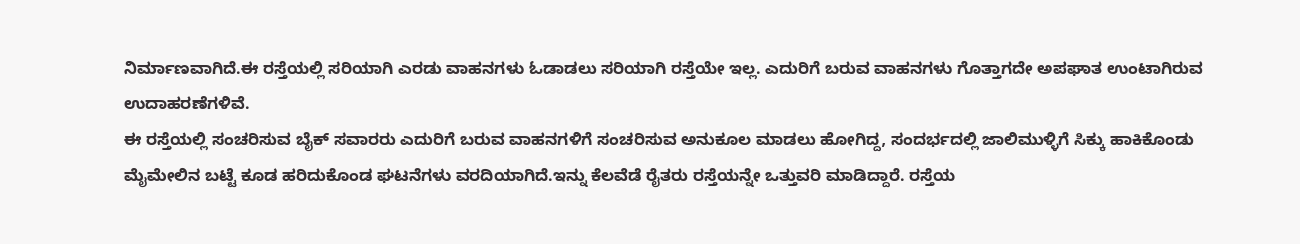ನಿರ್ಮಾಣವಾಗಿದೆ.ಈ ರಸ್ತೆಯಲ್ಲಿ ಸರಿಯಾಗಿ ಎರಡು ವಾಹನಗಳು ಓಡಾಡಲು ಸರಿಯಾಗಿ ರಸ್ತೆಯೇ ಇಲ್ಲ. ಎದುರಿಗೆ ಬರುವ ವಾಹನಗಳು ಗೊತ್ತಾಗದೇ ಅಪಘಾತ ಉಂಟಾಗಿರುವ ಉದಾಹರಣೆಗಳಿವೆ.
ಈ ರಸ್ತೆಯಲ್ಲಿ ಸಂಚರಿಸುವ ಬೈಕ್ ಸವಾರರು ಎದುರಿಗೆ ಬರುವ ವಾಹನಗಳಿಗೆ ಸಂಚರಿಸುವ ಅನುಕೂಲ ಮಾಡಲು ಹೋಗಿದ್ದ, ಸಂದರ್ಭದಲ್ಲಿ ಜಾಲಿಮುಳ್ಳಿಗೆ ಸಿಕ್ಕು ಹಾಕಿಕೊಂಡು ಮೈಮೇಲಿನ ಬಟ್ಟೆ ಕೂಡ ಹರಿದುಕೊಂಡ ಘಟನೆಗಳು ವರದಿಯಾಗಿದೆ.ಇನ್ನು ಕೆಲವೆಡೆ ರೈತರು ರಸ್ತೆಯನ್ನೇ ಒತ್ತುವರಿ ಮಾಡಿದ್ದಾರೆ. ರಸ್ತೆಯ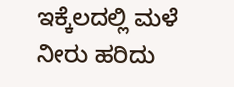ಇಕ್ಕೆಲದಲ್ಲಿ ಮಳೆ ನೀರು ಹರಿದು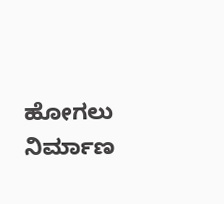ಹೋಗಲು ನಿರ್ಮಾಣ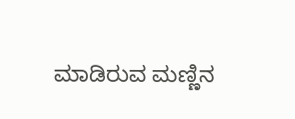ಮಾಡಿರುವ ಮಣ್ಣಿನ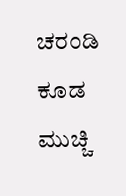ಚರಂಡಿ ಕೂಡ ಮುಚ್ಚಿ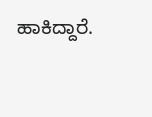ಹಾಕಿದ್ದಾರೆ.